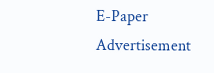E-Paper
Advertisement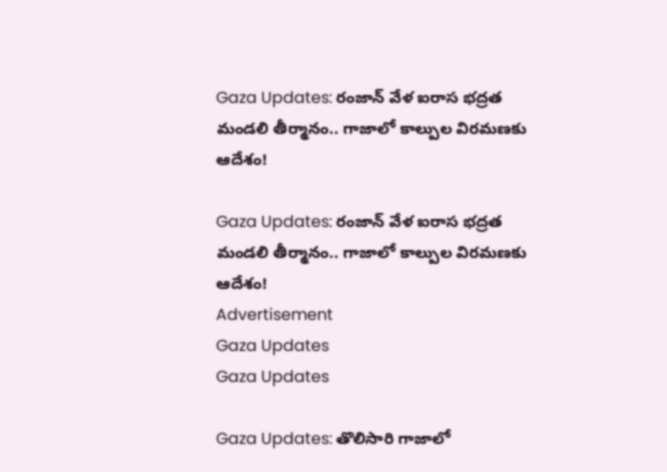Gaza Updates: రంజాన్ వేళ ఐరాస భద్రత మండలి తీర్మానం.. గాజాలో కాల్పుల విరమణకు ఆదేశం!

Gaza Updates: రంజాన్ వేళ ఐరాస భద్రత మండలి తీర్మానం.. గాజాలో కాల్పుల విరమణకు ఆదేశం!
Advertisement
Gaza Updates
Gaza Updates

Gaza Updates: తొలిసారి గాజాలో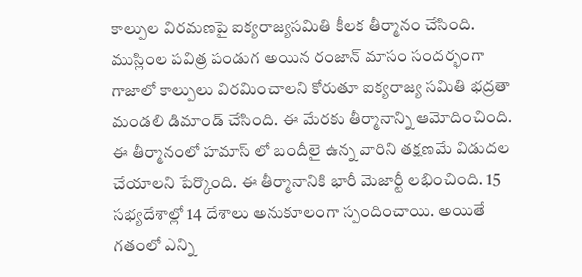కాల్పుల విరమణపై ఐక్యరాజ్యసమితి కీలక తీర్మానం చేసింది. ముస్లింల పవిత్ర పండుగ అయిన రంజాన్ మాసం సందర్భంగా గాజాలో కాల్పులు విరమించాలని కోరుతూ ఐక్యరాజ్య సమితి భద్రతా మండలి డిమాండ్ చేసింది. ఈ మేరకు తీర్మానాన్ని ఆమోదించింది. ఈ తీర్మానంలో హమాస్ లో బందీలై ఉన్న వారిని తక్షణమే విడుదల చేయాలని పేర్కొంది. ఈ తీర్మానానికి భారీ మెజార్టీ లభించింది. 15 సభ్యదేశాల్లో 14 దేశాలు అనుకూలంగా స్పందించాయి. అయితే గతంలో ఎన్ని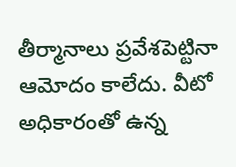తీర్మానాలు ప్రవేశపెట్టినా ఆమోదం కాలేదు. వీటో అధికారంతో ఉన్న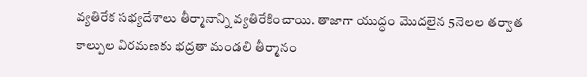వ్యతిరేక సభ్యదేశాలు తీర్మానాన్ని వ్యతిరేకించాయి. తాజాగా యుద్ధం మొదలైన 5నెలల తర్వాత కాల్పుల విరమణకు భద్రతా మండలి తీర్మానం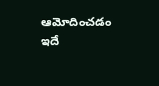ఆమోదించడం ఇదే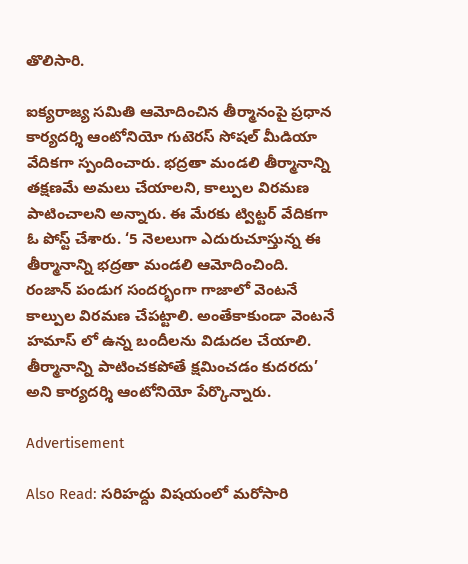తొలిసారి.

ఐక్యరాజ్య సమితి ఆమోదించిన తీర్మానంపై ప్రధాన కార్యదర్శి ఆంటోనియో గుటెరస్ సోషల్ మీడియా వేదికగా స్పందించారు. భద్రతా మండలి తీర్మానాన్ని తక్షణమే అమలు చేయాలని, కాల్పుల విరమణ పాటించాలని అన్నారు. ఈ మేరకు ట్విట్టర్ వేదికగా ఓ పోస్ట్ చేశారు. ‘5 నెలలుగా ఎదురుచూస్తున్న ఈ తీర్మానాన్ని భద్రతా మండలి ఆమోదించింది. రంజాన్ పండుగ సందర్భంగా గాజాలో వెంటనే కాల్పుల విరమణ చేపట్టాలి. అంతేకాకుండా వెంటనే హమాస్ లో ఉన్న బందీలను విడుదల చేయాలి. తీర్మానాన్ని పాటించకపోతే క్షమించడం కుదరదు’ అని కార్యదర్శి ఆంటోనియో పేర్కొన్నారు.

Advertisement

Also Read: సరిహద్దు విషయంలో మరోసారి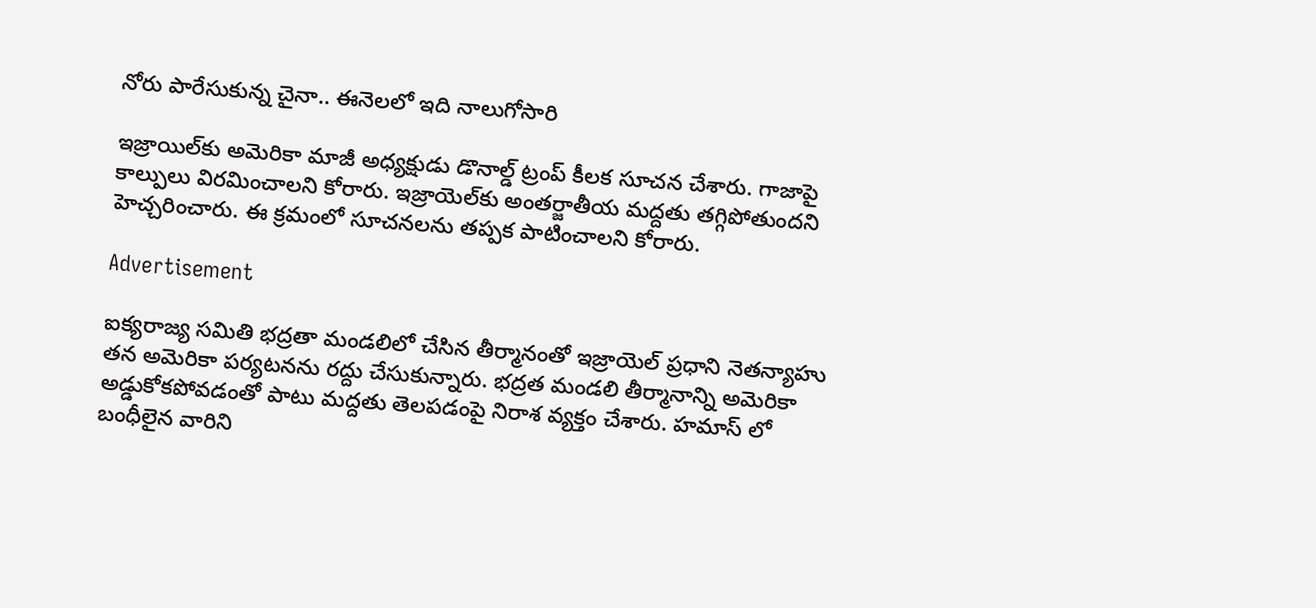నోరు పారేసుకున్న చైనా.. ఈనెలలో ఇది నాలుగోసారి

ఇజ్రాయిల్‌కు అమెరికా మాజీ అధ్యక్షుడు డొనాల్డ్ ట్రంప్ కీలక సూచన చేశారు. గాజాపై కాల్పులు విరమించాలని కోరారు. ఇజ్రాయెల్‌కు అంతర్జాతీయ మద్దతు తగ్గిపోతుందని హెచ్చరించారు. ఈ క్రమంలో సూచనలను తప్పక పాటించాలని కోరారు.

Advertisement

ఐక్యరాజ్య సమితి భద్రతా మండలిలో చేసిన తీర్మానంతో ఇజ్రాయెల్ ప్రధాని నెతన్యాహు తన అమెరికా పర్యటనను రద్దు చేసుకున్నారు. భద్రత మండలి తీర్మానాన్ని అమెరికా అడ్డుకోకపోవడంతో పాటు మద్దతు తెలపడంపై నిరాశ వ్యక్తం చేశారు. హమాస్ లో బంధీలైన వారిని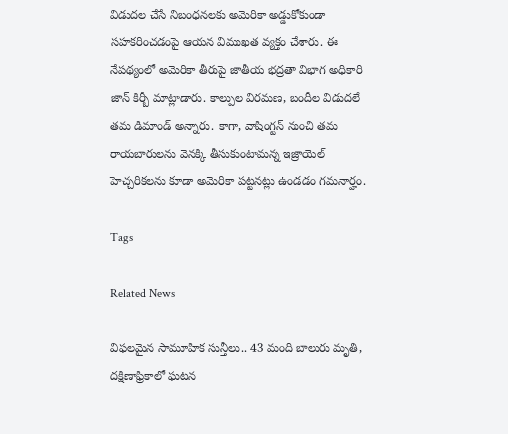విడుదల చేసే నిబంధనలకు అమెరికా అడ్డుకోకుండా సహకరించడంపై ఆయన విముఖత వ్యక్తం చేశారు. ఈ నేపథ్యంలో అమెరికా తీరుపై జాతీయ భద్రతా విభాగ అధికారి జాన్ కిర్బీ మాట్లాడారు. కాల్పుల విరమణ, బందీల విడుదలే తమ డిమాండ్ అన్నారు. కాగా, వాషింగ్టన్ నుంచి తమ రాయబారులను వెనక్కి తీసుకుంటామన్న ఇజ్రాయెల్ హెచ్చరికలను కూడా అమెరికా పట్టనట్లు ఉండడం గమనార్హం.

Tags

Related News

విఫలమైన సామూహిక సున్తీలు.. 43 మంది బాలురు మృతి, దక్షిణాఫ్రికాలో ఘటన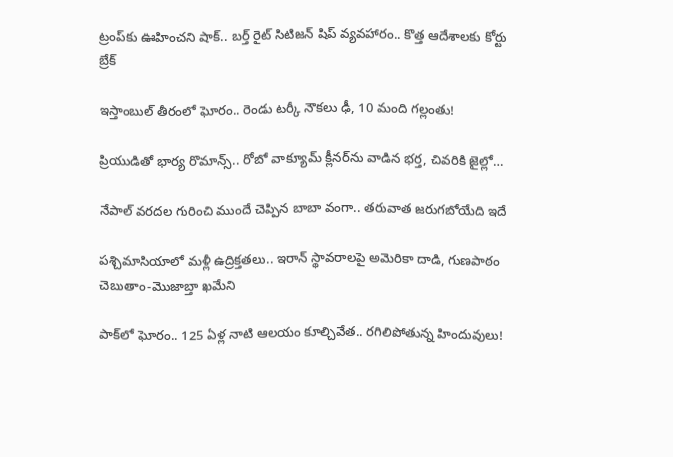ట్రంప్‌‌కు ఊహించని షాక్‌.. బర్త్ రైట్ సిటిజన్ షిప్ వ్యవహారం.. కొత్త ఆదేశాలకు కోర్టు బ్రేక్

ఇస్తాంబుల్ తీరంలో ఘోరం.. రెండు టర్కీ నౌకలు ఢీ, 10 మంది గల్లంతు!

ప్రియుడితో భార్య రొమాన్స్.. రోబో వాక్యూమ్ క్లీనర్‌ను వాడిన భర్త, చివరికి జైల్లో…

నేపాల్ వరదల గురించి ముందే చెప్పిన బాబా వంగా.. తరువాత జరుగబోయేది ఇదే

పశ్చిమాసియాలో మళ్లీ ఉద్రిక్తతలు.. ఇరాన్ స్థావరాలపై అమెరికా దాడి, గుణపాఠం చెబుతాం-మొజాబ్తా ఖమేని

పాక్‌లో ఘోరం.. 125 ఏళ్ల నాటి ఆలయం కూల్చివేత.. రగిలిపోతున్న హిందువులు!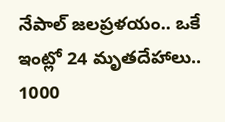నేపాల్ జలప్రళయం.. ఒకే ఇంట్లో 24 మృతదేహాలు.. 1000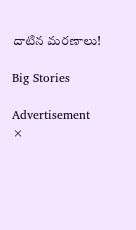దాటిన మరణాలు!

Big Stories

Advertisement
×